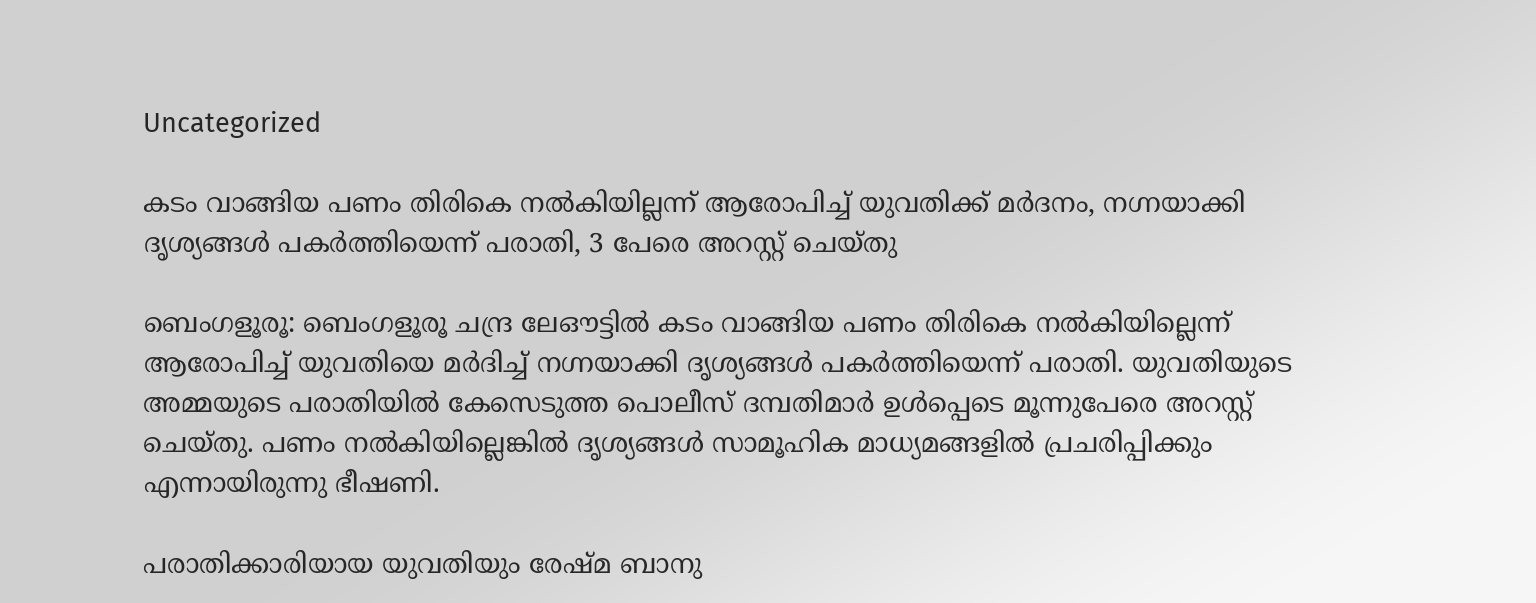Uncategorized

കടം വാങ്ങിയ പണം തിരികെ നൽകിയില്ലന്ന് ആരോപിച്ച് യുവതിക്ക് മർദനം, നഗ്നയാക്കി ദൃശ്യങ്ങൾ പകർത്തിയെന്ന് പരാതി, 3 പേരെ അറസ്റ്റ് ചെയ്തു

ബെംഗളൂരൂ: ബെംഗളൂരൂ ചന്ദ്ര ലേഔട്ടിൽ കടം വാങ്ങിയ പണം തിരികെ നൽകിയില്ലെന്ന് ആരോപിച്ച് യുവതിയെ മർദിച്ച് നഗ്നയാക്കി ദൃശ്യങ്ങൾ പകർത്തിയെന്ന് പരാതി. യുവതിയുടെ അമ്മയുടെ പരാതിയിൽ കേസെടുത്ത പൊലീസ് ദമ്പതിമാർ ഉൾപ്പെടെ മൂന്നുപേരെ അറസ്റ്റ് ചെയ്തു. പണം നൽകിയില്ലെങ്കിൽ ദൃശ്യങ്ങൾ സാമൂഹിക മാധ്യമങ്ങളിൽ പ്രചരിപ്പിക്കും എന്നായിരുന്നു ഭീഷണി.

പരാതിക്കാരിയായ യുവതിയും രേഷ്മ ബാനു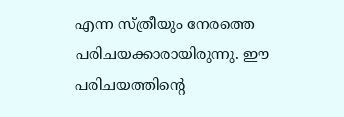എന്ന സ്ത്രീയും നേരത്തെ പരിചയക്കാരായിരുന്നു. ഈ പരിചയത്തിന്റെ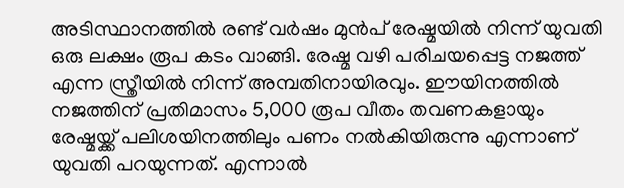അടിസ്ഥാനത്തിൽ രണ്ട് വർഷം മുൻപ് രേഷ്മയിൽ നിന്ന് യുവതി ഒരു ലക്ഷം രൂപ കടം വാങ്ങി. രേഷ്മ വഴി പരിചയപ്പെട്ട നജത്ത് എന്ന സ്ത്രീയിൽ നിന്ന് അമ്പതിനായിരവും. ഈയിനത്തിൽ നജത്തിന് പ്രതിമാസം 5,000 രൂപ വീതം തവണകളായും രേഷ്മയ്ക്ക് പലിശയിനത്തിലും പണം നൽകിയിരുന്നു എന്നാണ് യുവതി പറയുന്നത്. എന്നാൽ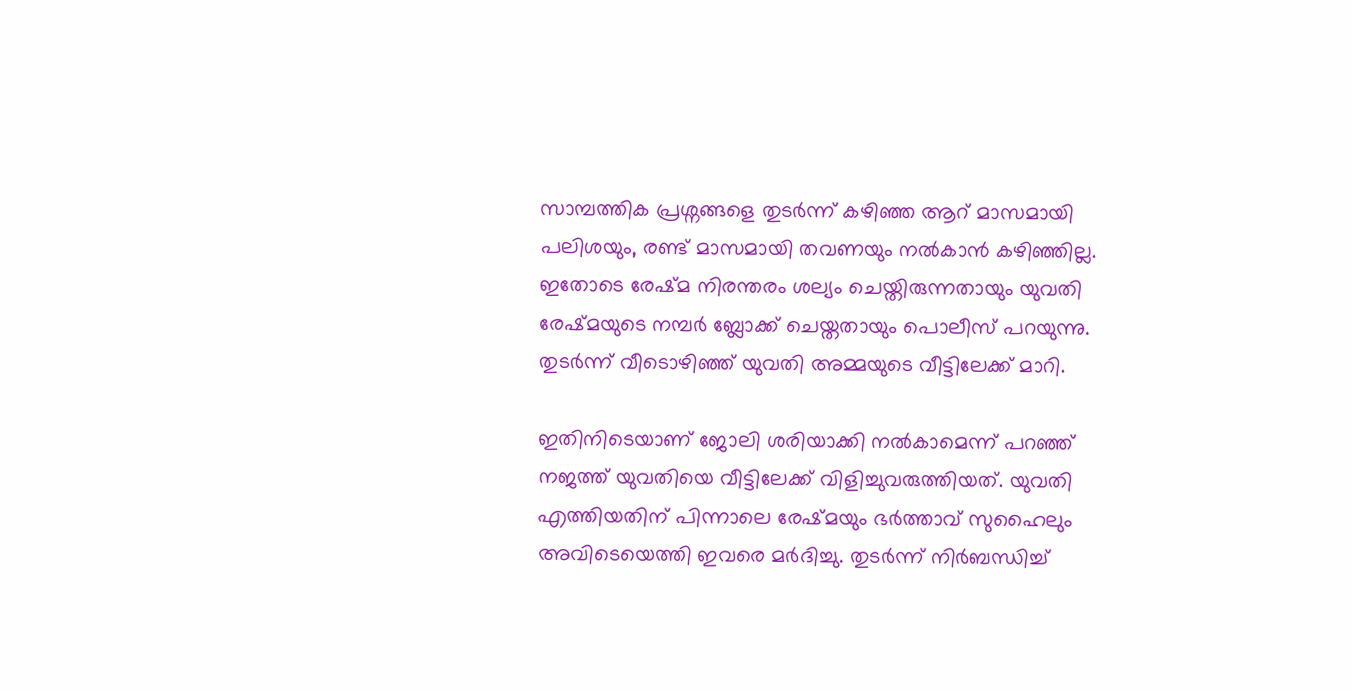സാമ്പത്തിക പ്രശ്നങ്ങളെ തുടർന്ന് കഴിഞ്ഞ ആറ് മാസമായി പലിശയും, രണ്ട് മാസമായി തവണയും നൽകാൻ കഴിഞ്ഞില്ല. ഇതോടെ രേഷ്മ നിരന്തരം ശല്യം ചെയ്തിരുന്നതായും യുവതി രേഷ്മയുടെ നമ്പർ ബ്ലോക്ക് ചെയ്തതായും പൊലീസ് പറയുന്നു. തുടർന്ന് വീടൊഴിഞ്ഞ് യുവതി അമ്മയുടെ വീട്ടിലേക്ക് മാറി.

ഇതിനിടെയാണ് ജോലി ശരിയാക്കി നൽകാമെന്ന് പറഞ്ഞ് നജത്ത് യുവതിയെ വീട്ടിലേക്ക് വിളിച്ചുവരുത്തിയത്. യുവതി എത്തിയതിന് പിന്നാലെ രേഷ്മയും ഭർത്താവ് സുഹൈലും അവിടെയെത്തി ഇവരെ മർദിച്ചു. തുടർന്ന് നി‍ർബന്ധിച്ച്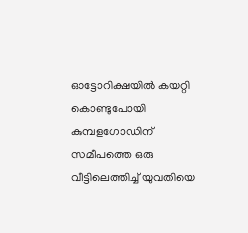ഓട്ടോറിക്ഷയിൽ കയറ്റി കൊണ്ടുപോയി കുമ്പളഗോഡിന് സമീപത്തെ ഒരു വീട്ടിലെത്തിച്ച് യുവതിയെ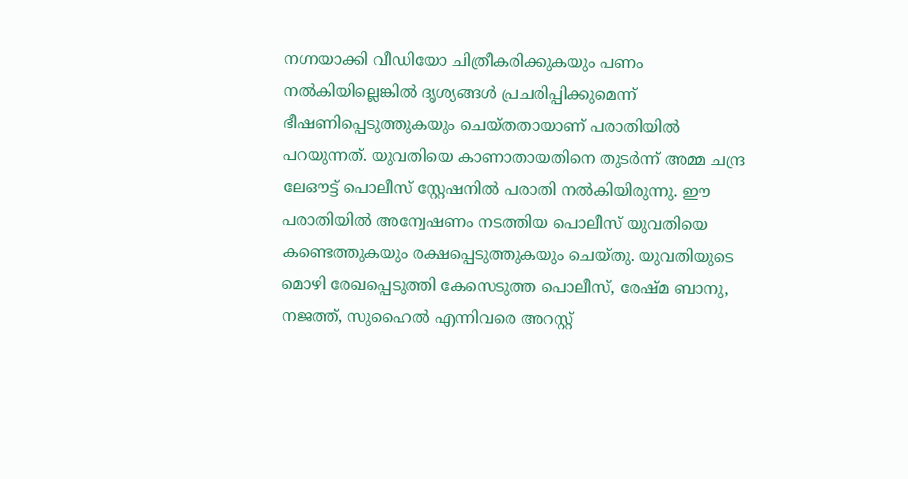നഗ്നയാക്കി വീഡിയോ ചിത്രീകരിക്കുകയും പണം നൽകിയില്ലെങ്കിൽ ദൃശ്യങ്ങൾ പ്രചരിപ്പിക്കുമെന്ന് ഭീഷണിപ്പെടുത്തുകയും ചെയ്തതായാണ് പരാതിയിൽ പറയുന്നത്. യുവതിയെ കാണാതായതിനെ തുടർന്ന് അമ്മ ചന്ദ്ര ലേഔട്ട് പൊലീസ് സ്റ്റേഷനിൽ പരാതി നൽകിയിരുന്നു. ഈ പരാതിയിൽ അന്വേഷണം നടത്തിയ പൊലീസ് യുവതിയെ കണ്ടെത്തുകയും രക്ഷപ്പെടുത്തുകയും ചെയ്തു. യുവതിയുടെ മൊഴി രേഖപ്പെടുത്തി കേസെടുത്ത പൊലീസ്, രേഷ്മ ബാനു, നജത്ത്, സുഹൈൽ എന്നിവരെ അറസ്റ്റ്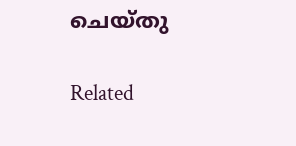ചെയ്തു

Related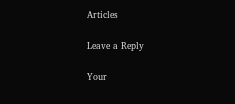Articles

Leave a Reply

Your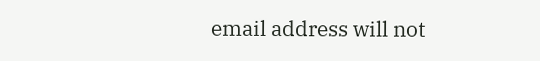email address will not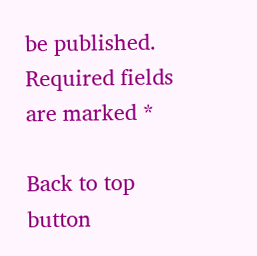be published. Required fields are marked *

Back to top button